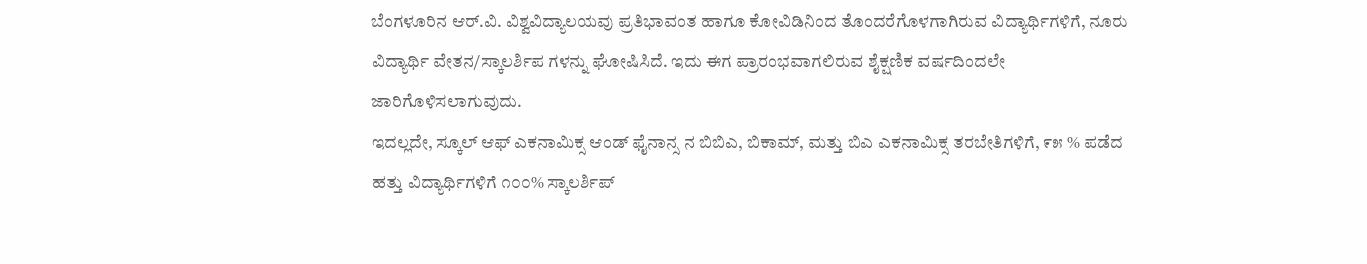ಬೆಂಗಳೂರಿನ ಆರ್.ವಿ. ವಿಶ್ವವಿದ್ಯಾಲಯವು ಪ್ರತಿಭಾವಂತ ಹಾಗೂ ಕೋವಿಡಿನಿಂದ ತೊಂದರೆಗೊಳಗಾಗಿರುವ ವಿದ್ಯಾರ್ಥಿಗಳಿಗೆ, ನೂರು ವಿದ್ಯಾರ್ಥಿ ವೇತನ/ಸ್ಕಾಲರ್ಶಿಪ ಗಳನ್ನು ಘೋಷಿಸಿದೆ. ಇದು ಈಗ ಪ್ರಾರಂಭವಾಗಲಿರುವ ಶೈಕ್ಷಣಿಕ ವರ್ಷದಿಂದಲೇ ಜಾರಿಗೊಳಿಸಲಾಗುವುದು.
ಇದಲ್ಲದೇ, ಸ್ಕೂಲ್ ಆಫ್ ಎಕನಾಮಿಕ್ಸ ಆಂಡ್ ಫೈನಾನ್ಸ ನ ಬಿಬಿಎ, ಬಿಕಾಮ್, ಮತ್ತು ಬಿಎ ಎಕನಾಮಿಕ್ಸ ತರಬೇತಿಗಳಿಗೆ, ೯೫ % ಪಡೆದ ಹತ್ತು ವಿದ್ಯಾರ್ಥಿಗಳಿಗೆ ೧೦೦% ಸ್ಕಾಲರ್ಶಿಪ್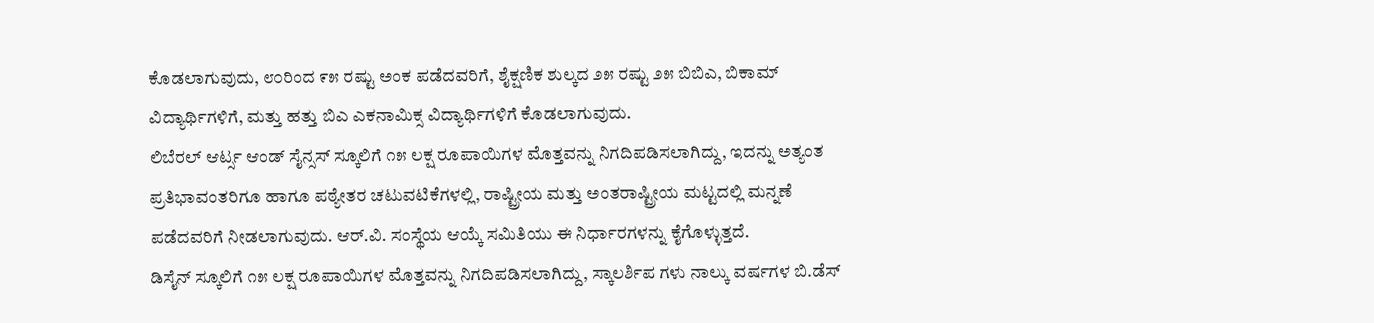ಕೊಡಲಾಗುವುದು, ೮೦ರಿಂದ ೯೫ ರಷ್ಟು ಅಂಕ ಪಡೆದವರಿಗೆ, ಶೈಕ್ಷಣಿಕ ಶುಲ್ಕದ ೨೫ ರಷ್ಟು ೨೫ ಬಿಬಿಎ, ಬಿಕಾಮ್ ವಿದ್ಯಾರ್ಥಿಗಳಿಗೆ, ಮತ್ತು ಹತ್ತು ಬಿಎ ಎಕನಾಮಿಕ್ಸ ವಿದ್ಯಾರ್ಥಿಗಳಿಗೆ ಕೊಡಲಾಗುವುದು.
ಲಿಬೆರಲ್ ಆರ್ಟ್ಸ ಆಂಡ್ ಸೈನ್ಸಸ್ ಸ್ಕೂಲಿಗೆ ೧೫ ಲಕ್ಷ ರೂಪಾಯಿಗಳ ಮೊತ್ತವನ್ನು ನಿಗದಿಪಡಿಸಲಾಗಿದ್ದು, ಇದನ್ನು ಅತ್ಯಂತ ಪ್ರತಿಭಾವಂತರಿಗೂ ಹಾಗೂ ಪಠ್ಯೇತರ ಚಟುವಟಿಕೆಗಳಲ್ಲಿ, ರಾಷ್ಟ್ರೀಯ ಮತ್ತು ಅಂತರಾಷ್ಟ್ರೀಯ ಮಟ್ಟದಲ್ಲಿ ಮನ್ನಣೆ ಪಡೆದವರಿಗೆ ನೀಡಲಾಗುವುದು. ಆರ್.ವಿ. ಸಂಸ್ಥೆಯ ಆಯ್ಕೆ ಸಮಿತಿಯು ಈ ನಿರ್ಧಾರಗಳನ್ನು ಕೈಗೊಳ್ಳುತ್ತದೆ.
ಡಿಸೈನ್ ಸ್ಕೂಲಿಗೆ ೧೫ ಲಕ್ಷ ರೂಪಾಯಿಗಳ ಮೊತ್ತವನ್ನು ನಿಗದಿಪಡಿಸಲಾಗಿದ್ದು, ಸ್ಕಾಲರ್ಶಿಪ ಗಳು ನಾಲ್ಕು ವರ್ಷಗಳ ಬಿ.ಡೆಸ್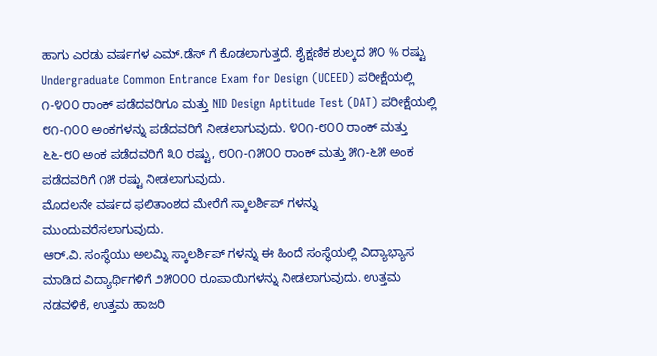ಹಾಗು ಎರಡು ವರ್ಷಗಳ ಎಮ್.ಡೆಸ್ ಗೆ ಕೊಡಲಾಗುತ್ತದೆ. ಶೈಕ್ಷಣಿಕ ಶುಲ್ಕದ ೫೦ % ರಷ್ಟು Undergraduate Common Entrance Exam for Design (UCEED) ಪರೀಕ್ಷೆಯಲ್ಲಿ ೧-೪೦೦ ರಾಂಕ್ ಪಡೆದವರಿಗೂ ಮತ್ತು NID Design Aptitude Test (DAT) ಪರೀಕ್ಷೆಯಲ್ಲಿ ೮೧-೧೦೦ ಅಂಕಗಳನ್ನು ಪಡೆದವರಿಗೆ ನೀಡಲಾಗುವುದು. ೪೦೧-೮೦೦ ರಾಂಕ್ ಮತ್ತು ೬೬-೮೦ ಅಂಕ ಪಡೆದವರಿಗೆ ೩೦ ರಷ್ಟು, ೮೦೧-೧೫೦೦ ರಾಂಕ್ ಮತ್ತು ೫೧-೬೫ ಅಂಕ ಪಡೆದವರಿಗೆ ೧೫ ರಷ್ಟು ನೀಡಲಾಗುವುದು.
ಮೊದಲನೇ ವರ್ಷದ ಫಲಿತಾಂಶದ ಮೇರೆಗೆ ಸ್ಕಾಲರ್ಶಿಪ್ ಗಳನ್ನು ಮುಂದುವರೆಸಲಾಗುವುದು.
ಆರ್.ವಿ. ಸಂಸ್ಥೆಯು ಅಲಮ್ನಿ ಸ್ಕಾಲರ್ಶಿಪ್ ಗಳನ್ನು ಈ ಹಿಂದೆ ಸಂಸ್ಥೆಯಲ್ಲಿ ವಿದ್ಯಾಭ್ಯಾಸ ಮಾಡಿದ ವಿದ್ಯಾರ್ಥಿಗಳಿಗೆ ೨೫೦೦೦ ರೂಪಾಯಿಗಳನ್ನು ನೀಡಲಾಗುವುದು. ಉತ್ತಮ ನಡವಳಿಕೆ, ಉತ್ತಮ ಹಾಜರಿ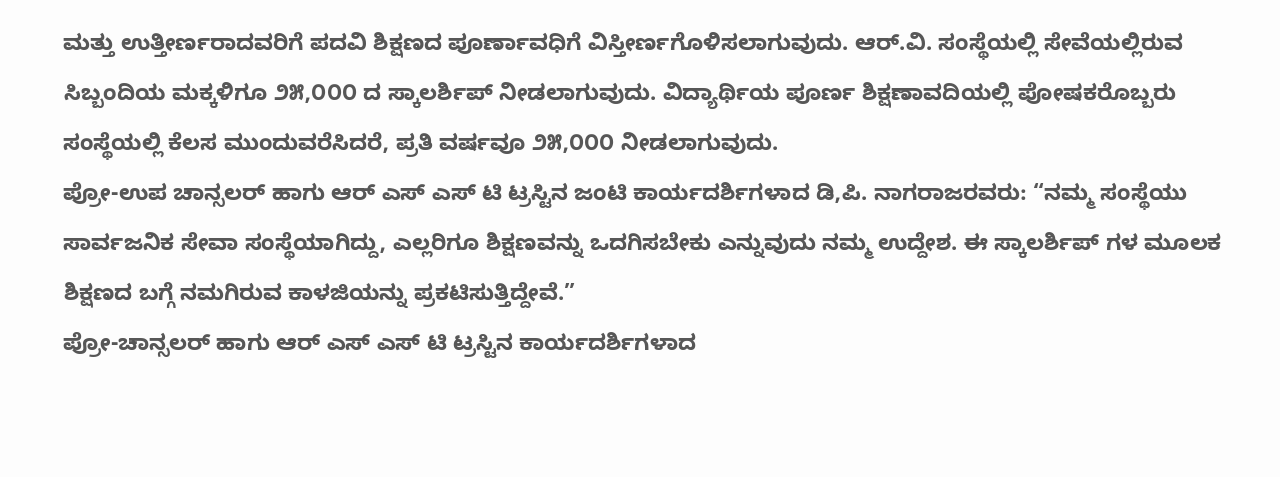ಮತ್ತು ಉತ್ತೀರ್ಣರಾದವರಿಗೆ ಪದವಿ ಶಿಕ್ಷಣದ ಪೂರ್ಣಾವಧಿಗೆ ವಿಸ್ತೀರ್ಣಗೊಳಿಸಲಾಗುವುದು. ಆರ್.ವಿ. ಸಂಸ್ಥೆಯಲ್ಲಿ ಸೇವೆಯಲ್ಲಿರುವ ಸಿಬ್ಬಂದಿಯ ಮಕ್ಕಳಿಗೂ ೨೫,೦೦೦ ದ ಸ್ಕಾಲರ್ಶಿಪ್ ನೀಡಲಾಗುವುದು. ವಿದ್ಯಾರ್ಥಿಯ ಪೂರ್ಣ ಶಿಕ್ಷಣಾವದಿಯಲ್ಲಿ ಪೋಷಕರೊಬ್ಬರು ಸಂಸ್ಥೆಯಲ್ಲಿ ಕೆಲಸ ಮುಂದುವರೆಸಿದರೆ, ಪ್ರತಿ ವರ್ಷವೂ ೨೫,೦೦೦ ನೀಡಲಾಗುವುದು.
ಪ್ರೋ-ಉಪ ಚಾನ್ಸಲರ್ ಹಾಗು ಆರ್ ಎಸ್ ಎಸ್ ಟಿ ಟ್ರಸ್ಟಿನ ಜಂಟಿ ಕಾರ್ಯದರ್ಶಿಗಳಾದ ಡಿ,ಪಿ. ನಾಗರಾಜರವರು: “ನಮ್ಮ ಸಂಸ್ಥೆಯು ಸಾರ್ವಜನಿಕ ಸೇವಾ ಸಂಸ್ಥೆಯಾಗಿದ್ದು, ಎಲ್ಲರಿಗೂ ಶಿಕ್ಷಣವನ್ನು ಒದಗಿಸಬೇಕು ಎನ್ನುವುದು ನಮ್ಮ ಉದ್ದೇಶ. ಈ ಸ್ಕಾಲರ್ಶಿಪ್ ಗಳ ಮೂಲಕ ಶಿಕ್ಷಣದ ಬಗ್ಗೆ ನಮಗಿರುವ ಕಾಳಜಿಯನ್ನು ಪ್ರಕಟಿಸುತ್ತಿದ್ದೇವೆ.”
ಪ್ರೋ-ಚಾನ್ಸಲರ್ ಹಾಗು ಆರ್ ಎಸ್ ಎಸ್ ಟಿ ಟ್ರಸ್ಟಿನ ಕಾರ್ಯದರ್ಶಿಗಳಾದ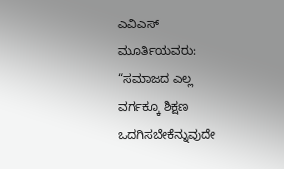ಎವಿಎಸ್ ಮೂರ್ತಿಯವರು: “ಸಮಾಜದ ಎಲ್ಲ ವರ್ಗಕ್ಕೂ ಶಿಕ್ಷಣ ಒದಗಿಸಬೇಕೆನ್ನುವುದೇ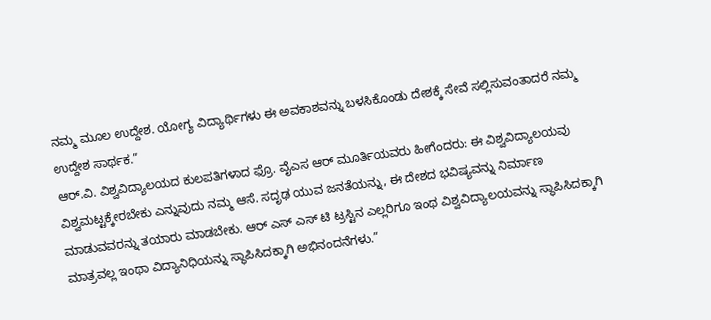ನಮ್ಮ ಮೂಲ ಉದ್ದೇಶ. ಯೋಗ್ಯ ವಿದ್ಯಾರ್ಥಿಗಳು ಈ ಅವಕಾಶವನ್ನು ಬಳಸಿಕೊಂಡು ದೇಶಕ್ಕೆ ಸೇವೆ ಸಲ್ಲಿಸುವಂತಾದರೆ ನಮ್ಮ ಉದ್ದೇಶ ಸಾರ್ಥಕ.”
ಆರ್.ವಿ. ವಿಶ್ವವಿದ್ಯಾಲಯದ ಕುಲಪತಿಗಳಾದ ಫ್ರೊ. ವೈಎಸ ಆರ್ ಮೂರ್ತಿಯವರು ಹೀಗೆಂದರು: ಈ ವಿಶ್ವವಿದ್ಯಾಲಯವು ವಿಶ್ವಮಟ್ಟಕ್ಕೇರಬೇಕು ಎನ್ನುವುದು ನಮ್ಮ ಆಸೆ. ಸದೃಢ ಯುವ ಜನತೆಯನ್ನು, ಈ ದೇಶದ ಭವಿಷ್ಯವನ್ನು ನಿರ್ಮಾಣ ಮಾಡುವವರನ್ನು ತಯಾರು ಮಾಡಬೇಕು. ಆರ್ ಎಸ್ ಎಸ್ ಟಿ ಟ್ರಸ್ಟಿನ ಎಲ್ಲರಿಗೂ ಇಂಥ ವಿಶ್ವವಿದ್ಯಾಲಯವನ್ನು ಸ್ಥಾಪಿಸಿದಕ್ಕಾಗಿ ಮಾತ್ರವಲ್ಲ ಇಂಥಾ ವಿದ್ಯಾನಿಧಿಯನ್ನು ಸ್ಥಾಪಿಸಿದಕ್ಕಾಗಿ ಅಭಿನಂದನೆಗಳು.”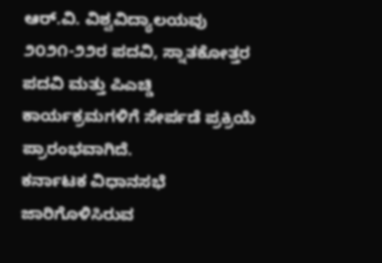ಆರ್.ವಿ. ವಿಶ್ವವಿದ್ಯಾಲಯವು ೨೦೨೧-೨೨ರ ಪದವಿ, ಸ್ನಾತಕೋತ್ತರ ಪದವಿ ಮತ್ತು ಪಿಎಚ್ಡಿ ಕಾರ್ಯಕ್ರಮಗಳಿಗೆ ಸೇರ್ಪಡೆ ಪ್ರಕ್ರಿಯೆ ಪ್ರಾರಂಭವಾಗಿದೆ.
ಕರ್ನಾಟಕ ವಿಧಾನಸಭೆ ಜಾರಿಗೊಳಿಸಿರುವ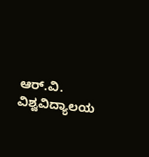ಆರ್.ವಿ. ವಿಶ್ವವಿದ್ಯಾಲಯ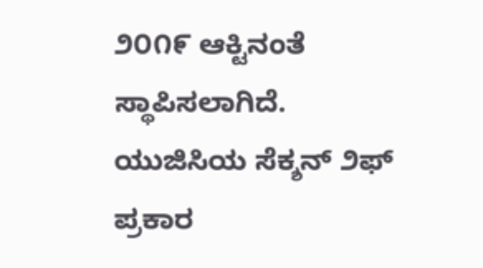೨೦೧೯ ಆಕ್ಟಿನಂತೆ ಸ್ಥಾಪಿಸಲಾಗಿದೆ. ಯುಜಿಸಿಯ ಸೆಕ್ಶನ್ ೨ಫ್ ಪ್ರಕಾರ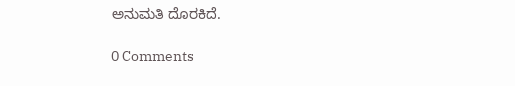ಅನುಮತಿ ದೊರಕಿದೆ.

0 Comments